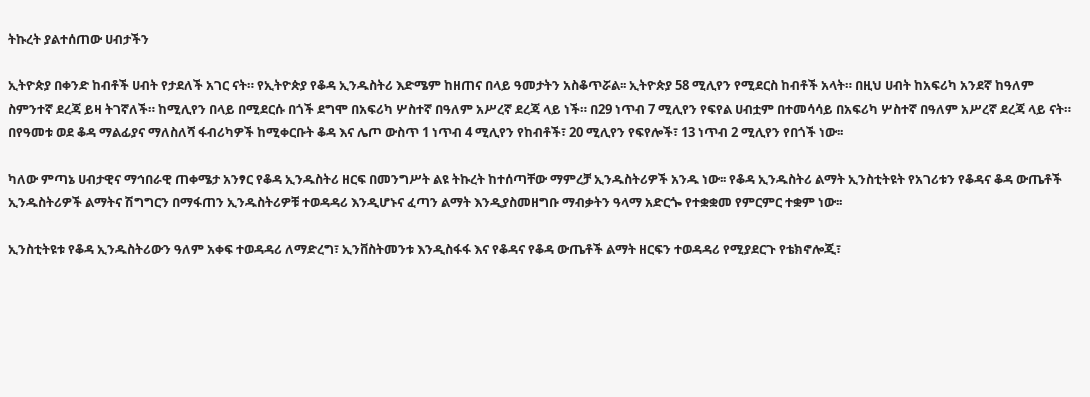ትኩረት ያልተሰጠው ሀብታችን

ኢትዮጵያ በቀንድ ከብቶች ሀብት የታደለች አገር ናት። የኢትዮጵያ የቆዳ ኢንዱስትሪ እድሜም ከዘጠና በላይ ዓመታትን አስቆጥሯል፡፡ ኢትዮጵያ 58 ሚሊየን የሚደርስ ከብቶች አላት። በዚህ ሀብት ከአፍሪካ አንደኛ ከዓለም ስምንተኛ ደረጃ ይዛ ትገኛለች። ከሚሊየን በላይ በሚደርሱ በጎች ደግሞ በአፍሪካ ሦስተኛ በዓለም አሥረኛ ደረጃ ላይ ነች። በ29 ነጥብ 7 ሚሊየን የፍየል ሀብቷም በተመሳሳይ በአፍሪካ ሦስተኛ በዓለም አሥረኛ ደረጃ ላይ ናት። በየዓመቱ ወደ ቆዳ ማልፊያና ማለስለሻ ፋብሪካዎች ከሚቀርቡት ቆዳ እና ሌጦ ውስጥ 1 ነጥብ 4 ሚሊየን የከብቶች፣ 20 ሚሊየን የፍየሎች፣ 13 ነጥብ 2 ሚሊየን የበጎች ነው፡፡

ካለው ምጣኔ ሀብታዊና ማኅበራዊ ጠቀሜታ አንፃር የቆዳ ኢንዱስትሪ ዘርፍ በመንግሥት ልዩ ትኩረት ከተሰጣቸው ማምረቻ ኢንዱስትሪዎች አንዱ ነው፡፡ የቆዳ ኢንዱስትሪ ልማት ኢንስቲትዩት የአገሪቱን የቆዳና ቆዳ ውጤቶች ኢንዱስትሪዎች ልማትና ሽግግርን በማፋጠን ኢንዱስትሪዎቹ ተወዳዳሪ እንዲሆኑና ፈጣን ልማት እንዲያስመዘግቡ ማብቃትን ዓላማ አድርጐ የተቋቋመ የምርምር ተቋም ነው፡፡

ኢንስቲትዩቱ የቆዳ ኢንዱስትሪውን ዓለም አቀፍ ተወዳዳሪ ለማድረግ፣ ኢንቨስትመንቱ እንዲስፋፋ እና የቆዳና የቆዳ ውጤቶች ልማት ዘርፍን ተወዳዳሪ የሚያደርጉ የቴክኖሎጂ፣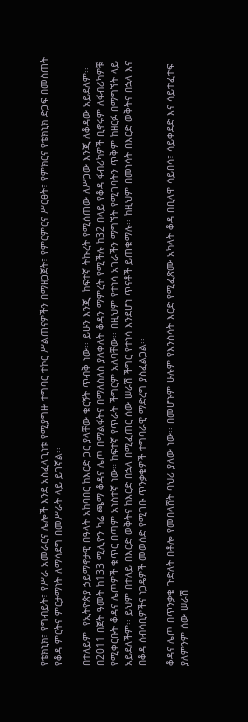የቴክኒክ፣ የግብይት፣ የሥራ አመራርና ሌሎች እንደ አስፈላጊነቱ የሚያግዙ ተግባር ተኮር ሥልጠናዎችን በማዘጋጀት፣ የምርምርና ሥርፀት፣ የምክርና የቴክኒክ ድጋፍ በመስጠት የቆዳ ምርትና ምርታማነት ለማሳደግ በመሥራት ላይ ይገኛል፡፡

በተለይም  የኢትዮጵያ ኃይማኖታዊ በዓላት አከባበር ከእርድ ጋር ያላቸው ቁርኝት ጥብቅ ነው፡፡ ይሁን እንጂ  ከፍተኛ ትኩረት የሚሰጠው ለሥጋው እንጂ ለቆዳው አይደለም፡፡ በ2011 በጀት ዓመት ከ133 ሚሊዮን ካሬ ጫማ ቆዳና ሌጦ በማልፋትና በማለስለስ ያለቀለት ቆዳን ማምረት የሚችሉ ከ32 በላይ የቆዳ ፋብሪካዎች ቢኖሩም ለፋብሪካዎቹ የሚቀርቡት ቆዳና ሌጦዎች ቁጥር በጣም አነስተኛ ነው። ከፍተኛ የጥራት ችግርም አለባቸው፡፡ በዚህም የተነሳ አገራችን ማግኘት የሚገባትን ጥቅም ከዘርፉ በማግኘት ላይ አይደለችም፡፡ ይህም በተለይ በእርድ ወቅትና ከእርድ በኋላ በሚፈጠር ሰው ሠራሽ ችግር የተነሳ እንደሆነ ጥናቶች ይጠቁማሉ፡፡ ከዚህም በመነሳት በእርድ ወቅትና በኋላ እና  በቆዳ ሰብሳቢዎችና ነጋዴዎች መወሰድ የሚገቡ ጥንቃቄዎች ተግባራዊ ማድረግ ያስፈልጋል፡፡

ቆዳና ሌጦ በጥንቃቄ ጉድለት በቶሎ የመበላሸት ባህሪ ያለው ነው፡፡ በመሆኑም ሁሉም የእንስሳት እርድ የሚፈጽሙ አካላት ቆዳ በቢላዋ ሳይበሳ፣ ሳይቀደድ እና ሳይተፈተፍ ያለምንም ሰው ሠራሽ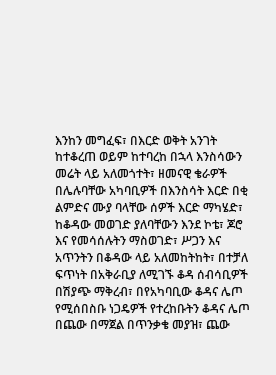እንከን መግፈፍ፣ በእርድ ወቅት አንገት ከተቆረጠ ወይም ከተባረከ በኋላ እንስሳውን መሬት ላይ አለመጎተት፣ ዘመናዊ ቄራዎች በሌሉባቸው አካባቢዎች በእንስሳት እርድ በቂ ልምድና ሙያ ባላቸው ሰዎች እርድ ማካሄድ፣ ከቆዳው መወገድ ያለባቸውን እንደ ኮቴ፣ ጆሮ እና የመሳሰሉትን ማስወገድ፣ ሥጋን እና አጥንትን በቆዳው ላይ አለመከትከት፣ በተቻለ ፍጥነት በአቅራቢያ ለሚገኙ ቆዳ ሰብሳቢዎች በሽያጭ ማቅረብ፣ በየአካባቢው ቆዳና ሌጦ የሚሰበስቡ ነጋዴዎች የተረከቡትን ቆዳና ሌጦ በጨው በማጀል በጥንቃቄ መያዝ፣ ጨው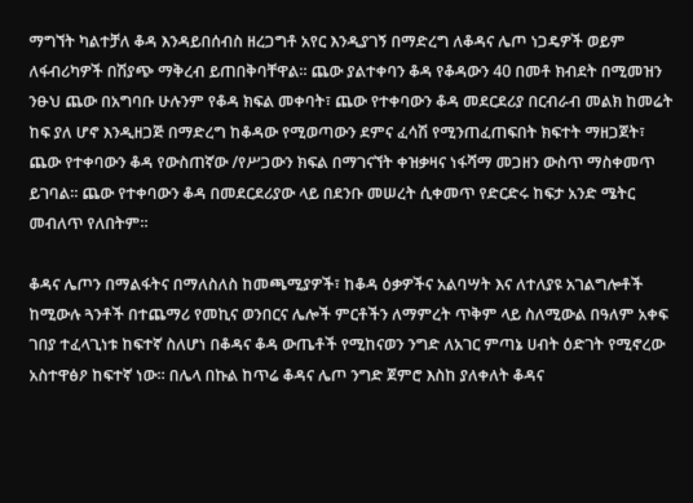ማግኘት ካልተቻለ ቆዳ እንዳይበሰብስ ዘረጋግቶ አየር እንዲያገኝ በማድረግ ለቆዳና ሌጦ ነጋዴዎች ወይም ለፋብሪካዎች በሽያጭ ማቅረብ ይጠበቅባቸዋል፡፡ ጨው ያልተቀባን ቆዳ የቆዳውን 40 በመቶ ክብደት በሚመዝን ንፁህ ጨው በአግባቡ ሁሉንም የቆዳ ክፍል መቀባት፣ ጨው የተቀባውን ቆዳ መደርደሪያ በርብራብ መልክ ከመሬት ከፍ ያለ ሆኖ እንዲዘጋጅ በማድረግ ከቆዳው የሚወጣውን ደምና ፈሳሽ የሚንጠፈጠፍበት ክፍተት ማዘጋጀት፣ ጨው የተቀባውን ቆዳ የውስጠኛው /የሥጋውን ክፍል በማገናኘት ቀዝቃዛና ነፋሻማ መጋዘን ውስጥ ማስቀመጥ ይገባል፡፡ ጨው የተቀባውን ቆዳ በመደርደሪያው ላይ በደንቡ መሠረት ሲቀመጥ የድርድሩ ከፍታ አንድ ሜትር መብለጥ የለበትም፡፡

ቆዳና ሌጦን በማልፋትና በማለስለስ ከመጫሚያዎች፣ ከቆዳ ዕቃዎችና አልባሣት እና ለተለያዩ አገልግሎቶች ከሚውሉ ጓንቶች በተጨማሪ የመኪና ወንበርና ሌሎች ምርቶችን ለማምረት ጥቅም ላይ ስለሚውል በዓለም አቀፍ ገበያ ተፈላጊነቱ ከፍተኛ ስለሆነ በቆዳና ቆዳ ውጤቶች የሚከናወን ንግድ ለአገር ምጣኔ ሀብት ዕድገት የሚኖረው አስተዋፅዖ ከፍተኛ ነው፡፡ በሌላ በኩል ከጥሬ ቆዳና ሌጦ ንግድ ጀምሮ እስከ ያለቀለት ቆዳና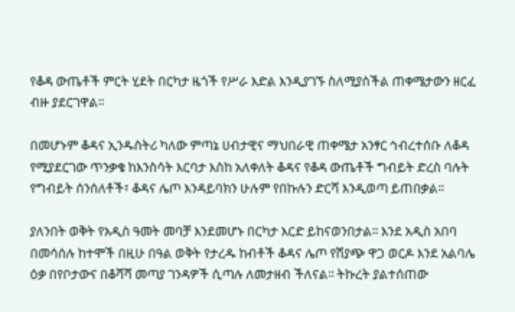የቆዳ ውጤቶች ምርት ሂደት በርካታ ዜጎች የሥራ እድል እንዲያገኙ ስለሚያስችል ጠቀሜታውን ዘርፈ ብዙ ያደርገዋል፡፡

በመሆኑም ቆዳና ኢንዱስትሪ ካለው ምጣኔ ሀብታዊና ማህበራዊ ጠቀሜታ አንፃር ኅብረተሰቡ ለቆዳ የሚያደርገው ጥንቃቄ ከእንስሳት እርባታ እስከ አለቀለት ቆዳና የቆዳ ውጤቶች ግብይት ድረስ ባሉት የግብይት ሰንሰለቶች፣ ቆዳና ሌጦ እንዳይባክን ሁሉም የበኩሉን ድርሻ እንዲወጣ ይጠበቃል፡፡

ያለንበት ወቅት የአዲስ ዓመት መባቻ እንደመሆኑ በርካታ እርድ ይከናወንበታል፡፡ እንደ አዲስ አበባ በመሳሰሉ ከተሞች በዚሁ በዓል ወቅት የታረዱ ከብቶች ቆዳና ሌጦ የሽያጭ ዋጋ ወርዶ እንደ አልባሌ ዕቃ በየቦታውና በቆሻሻ መጣያ ገንዳዎች ሲጣሉ ለመታዘብ ችለናል፡፡ ትኩረት ያልተሰጠው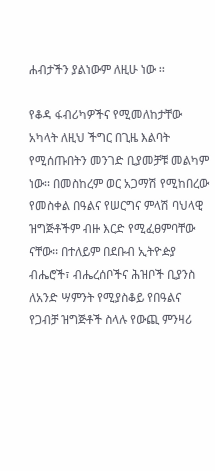ሐብታችን ያልነውም ለዚሁ ነው ፡፡

የቆዳ ፋብሪካዎችና የሚመለከታቸው አካላት ለዚህ ችግር በጊዜ እልባት የሚሰጡበትን መንገድ ቢያመቻቹ መልካም ነው፡፡ በመስከረም ወር አጋማሽ የሚከበረው የመስቀል በዓልና የሠርግና ምላሽ ባህላዊ ዝግጅቶችም ብዙ እርድ የሚፈፀምባቸው ናቸው፡፡ በተለይም በደቡብ ኢትዮዽያ ብሔሮች፣ ብሔረሰቦችና ሕዝቦች ቢያንስ ለአንድ ሣምንት የሚያስቆይ የበዓልና የጋብቻ ዝግጅቶች ስላሉ የውጪ ምንዛሪ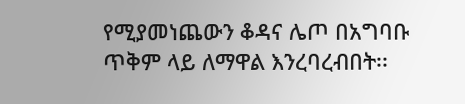የሚያመነጨውን ቆዳና ሌጦ በአግባቡ ጥቅም ላይ ለማዋል እንረባረብበት፡፡